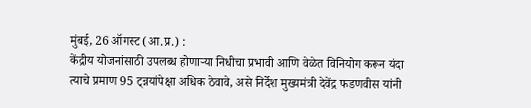मुंबई, 26 ऑगस्ट (आ.प्र.) :
केंद्रीय योजनांसाठी उपलब्ध होणाऱ्या निधीचा प्रभावी आणि वेळेत विनियोग करून यंदा त्याचे प्रमाण 95 ट्न्नयांपेक्षा अधिक ठेवावे, असे निर्देश मुख्यमंत्री देवेंद्र फडणवीस यांनी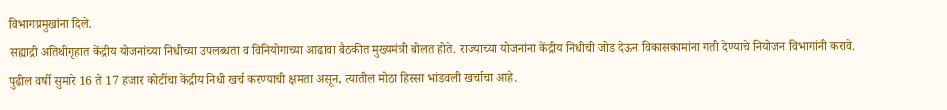विभागप्रमुखांना दिले.
सह्याद्री अतिथीगृहात केंद्रीय योजनांच्या निधीच्या उपलब्धता व विनियोगाच्या आढावा बैठकीत मुख्यमंत्री बोलत होते. राज्याच्या योजनांना केंद्रीय निधीची जोड देऊन विकासकामांना गती देण्याचे नियोजन विभागांनी करावे.
पुढील वर्षी सुमारे 16 ते 17 हजार कोटींचा केंद्रीय निधी खर्च करण्याची क्षमता असून, त्यातील मोठा हिस्सा भांडवली खर्चाचा आहे.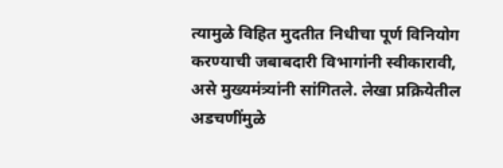त्यामुळे विहित मुदतीत निधीचा पूर्ण विनियोग करण्याची जबाबदारी विभागांनी स्वीकारावी, असे मुख्यमंत्र्यांनी सांगितले. लेखा प्रक्रियेतील अडचणींमुळे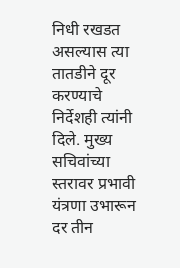निधी रखडत असल्यास त्या तातडीने दूर करण्याचे निर्देशही त्यांनी दिले. मुख्य सचिवांच्या स्तरावर प्रभावी यंत्रणा उभारून दर तीन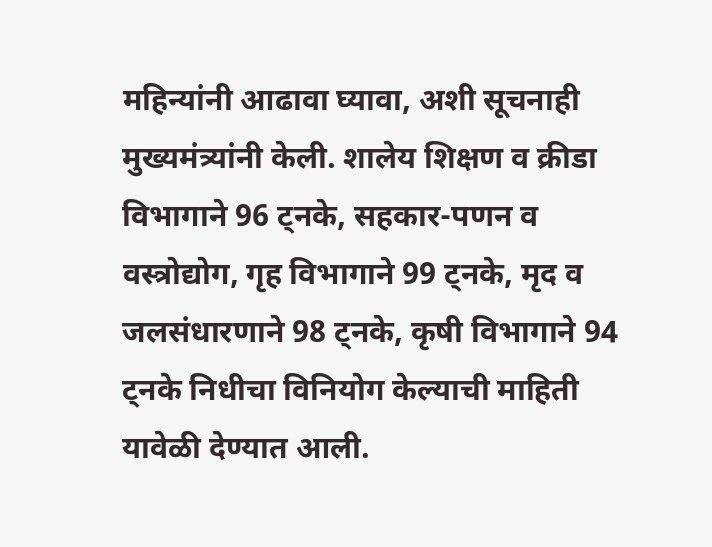महिन्यांनी आढावा घ्यावा, अशी सूचनाही मुख्यमंत्र्यांनी केली. शालेय शिक्षण व क्रीडा विभागाने 96 ट्नके, सहकार-पणन व वस्त्रोद्योग, गृह विभागाने 99 ट्नके, मृद व जलसंधारणाने 98 ट्नके, कृषी विभागाने 94 ट्नके निधीचा विनियोग केल्याची माहिती यावेळी देण्यात आली.